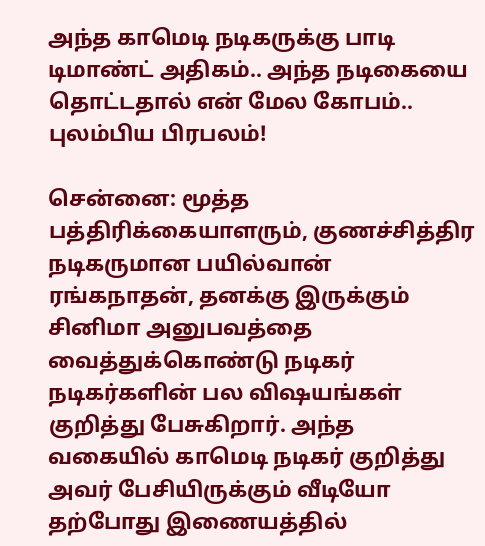அந்த காமெடி நடிகருக்கு பாடி டிமாண்ட் அதிகம்.. அந்த நடிகையை தொட்டதால் என் மேல கோபம்.. புலம்பிய பிரபலம்!

சென்னை: மூத்த பத்திரிக்கையாளரும், குணச்சித்திர நடிகருமான பயில்வான் ரங்கநாதன், தனக்கு இருக்கும் சினிமா அனுபவத்தை வைத்துக்கொண்டு நடிகர் நடிகர்களின் பல விஷயங்கள் குறித்து பேசுகிறார். அந்த வகையில் காமெடி நடிகர் குறித்து அவர் பேசியிருக்கும் வீடியோ தற்போது இணையத்தில்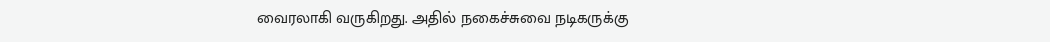வைரலாகி வருகிறது. அதில் நகைச்சுவை நடிகருக்கு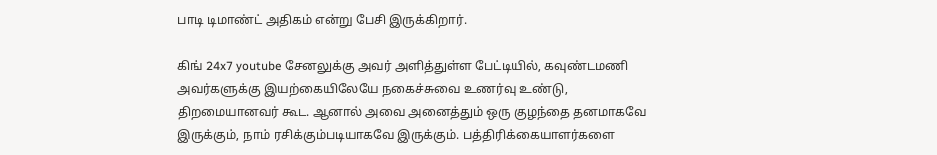பாடி டிமாண்ட் அதிகம் என்று பேசி இருக்கிறார்.

கிங் 24x7 youtube சேனலுக்கு அவர் அளித்துள்ள பேட்டியில், கவுண்டமணி அவர்களுக்கு இயற்கையிலேயே நகைச்சுவை உணர்வு உண்டு, திறமையானவர் கூட. ஆனால் அவை அனைத்தும் ஒரு குழந்தை தனமாகவே இருக்கும், நாம் ரசிக்கும்படியாகவே இருக்கும். பத்திரிக்கையாளர்களை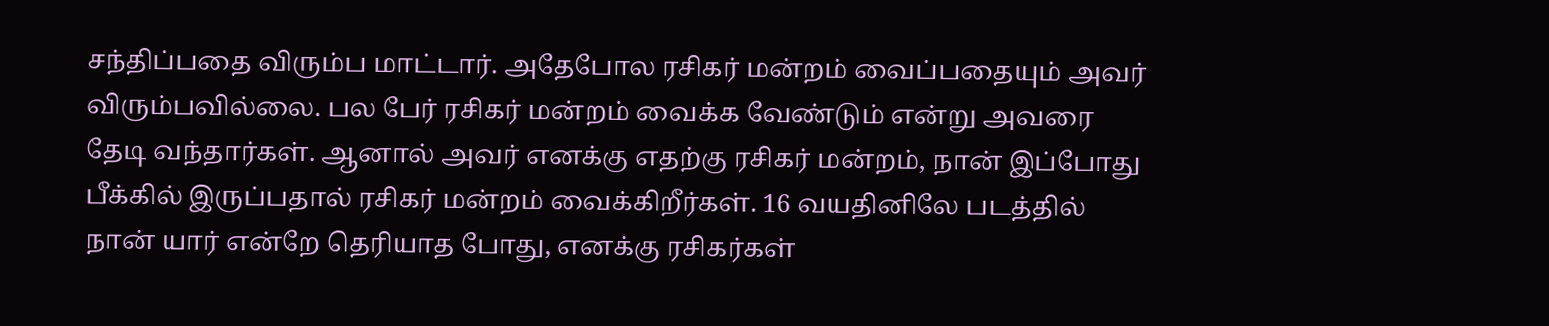சந்திப்பதை விரும்ப மாட்டார். அதேபோல ரசிகர் மன்றம் வைப்பதையும் அவர் விரும்பவில்லை. பல பேர் ரசிகர் மன்றம் வைக்க வேண்டும் என்று அவரை தேடி வந்தார்கள். ஆனால் அவர் எனக்கு எதற்கு ரசிகர் மன்றம், நான் இப்போது பீக்கில் இருப்பதால் ரசிகர் மன்றம் வைக்கிறீர்கள். 16 வயதினிலே படத்தில் நான் யார் என்றே தெரியாத போது, எனக்கு ரசிகர்கள்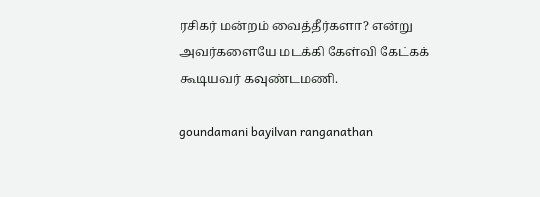ரசிகர் மன்றம் வைத்தீர்களா? என்று அவர்களையே மடக்கி கேள்வி கேட்கக் கூடியவர் கவுண்டமணி.

goundamani bayilvan ranganathan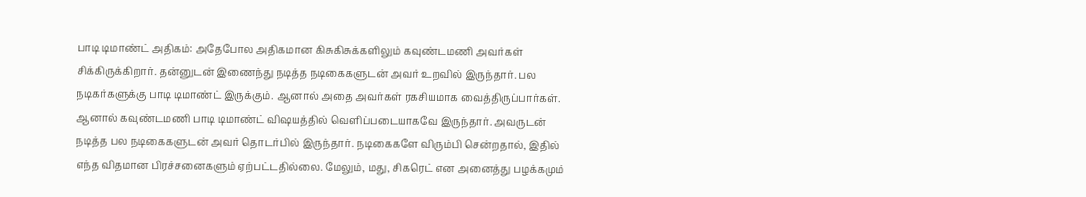பாடி டிமாண்ட் அதிகம்: அதேபோல அதிகமான கிசுகிசுக்களிலும் கவுண்டமணி அவர்கள் சிக்கிருக்கிறார். தன்னுடன் இணைந்து நடித்த நடிகைகளுடன் அவர் உறவில் இருந்தார். பல நடிகர்களுக்கு பாடி டிமாண்ட் இருக்கும். ஆனால் அதை அவர்கள் ரகசியமாக வைத்திருப்பார்கள். ஆனால் கவுண்டமணி பாடி டிமாண்ட் விஷயத்தில் வெளிப்படையாகவே இருந்தார். அவருடன் நடித்த பல நடிகைகளுடன் அவர் தொடர்பில் இருந்தார். நடிகைகளே விரும்பி சென்றதால், இதில் எந்த விதமான பிரச்சனைகளும் ஏற்பட்டதில்லை. மேலும், மது, சிகரெட் என அனைத்து பழக்கமும்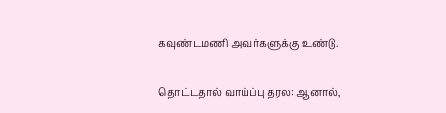கவுண்டமணி அவர்களுக்கு உண்டு.

தொட்டதால் வாய்ப்பு தரல: ஆனால்,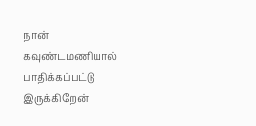நான் கவுண்டமணியால் பாதிக்கப்பட்டு இருக்கிறேன்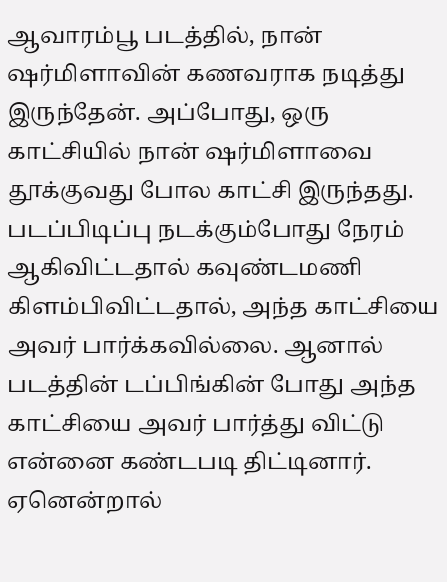ஆவாரம்பூ படத்தில், நான் ஷர்மிளாவின் கணவராக நடித்து இருந்தேன். அப்போது, ஒரு காட்சியில் நான் ஷர்மிளாவை தூக்குவது போல காட்சி இருந்தது. படப்பிடிப்பு நடக்கும்போது நேரம் ஆகிவிட்டதால் கவுண்டமணி கிளம்பிவிட்டதால், அந்த காட்சியை அவர் பார்க்கவில்லை. ஆனால் படத்தின் டப்பிங்கின் போது அந்த காட்சியை அவர் பார்த்து விட்டு என்னை கண்டபடி திட்டினார். ஏனென்றால்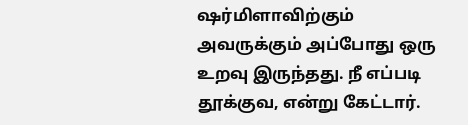ஷர்மிளாவிற்கும் அவருக்கும் அப்போது ஒரு உறவு இருந்தது. நீ எப்படி தூக்குவ, என்று கேட்டார்.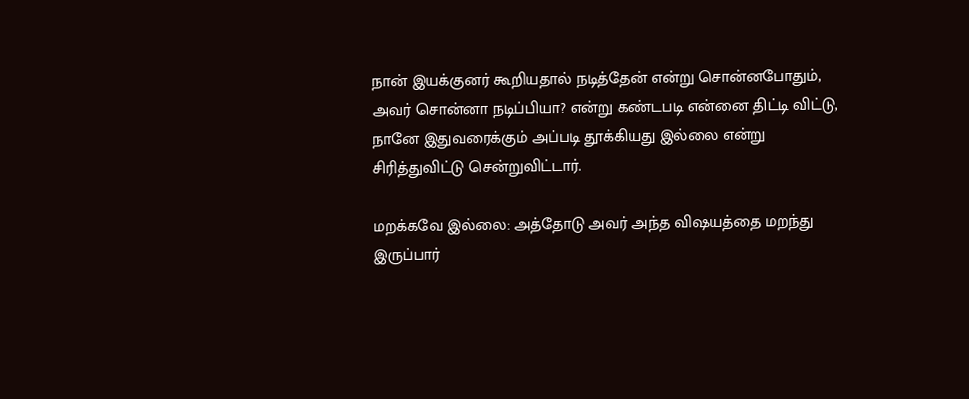நான் இயக்குனர் கூறியதால் நடித்தேன் என்று சொன்னபோதும், அவர் சொன்னா நடிப்பியா? என்று கண்டபடி என்னை திட்டி விட்டு, நானே இதுவரைக்கும் அப்படி தூக்கியது இல்லை என்று சிரித்துவிட்டு சென்றுவிட்டார்.

மறக்கவே இல்லை: அத்தோடு அவர் அந்த விஷயத்தை மறந்து இருப்பார்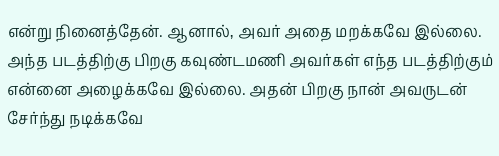என்று நினைத்தேன். ஆனால், அவர் அதை மறக்கவே இல்லை. அந்த படத்திற்கு பிறகு கவுண்டமணி அவர்கள் எந்த படத்திற்கும் என்னை அழைக்கவே இல்லை. அதன் பிறகு நான் அவருடன் சேர்ந்து நடிக்கவே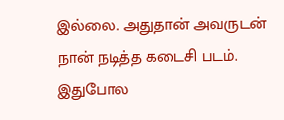இல்லை. அதுதான் அவருடன் நான் நடித்த கடைசி படம். இதுபோல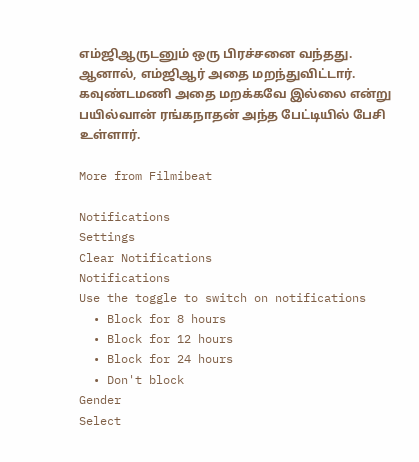எம்ஜிஆருடனும் ஒரு பிரச்சனை வந்தது. ஆனால், எம்ஜிஆர் அதை மறந்துவிட்டார். கவுண்டமணி அதை மறக்கவே இல்லை என்று பயில்வான் ரங்கநாதன் அந்த பேட்டியில் பேசி உள்ளார்.

More from Filmibeat

Notifications
Settings
Clear Notifications
Notifications
Use the toggle to switch on notifications
  • Block for 8 hours
  • Block for 12 hours
  • Block for 24 hours
  • Don't block
Gender
Select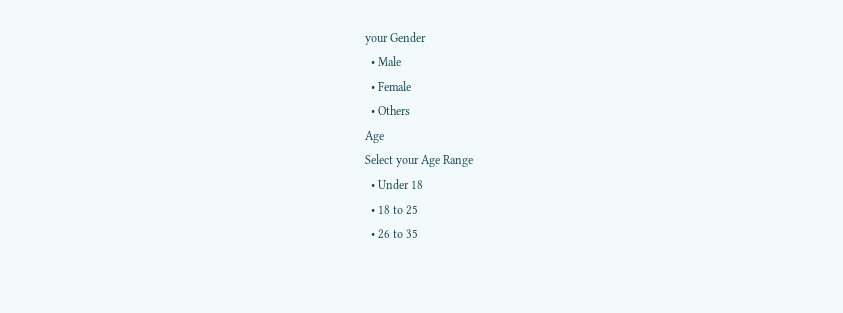your Gender
  • Male
  • Female
  • Others
Age
Select your Age Range
  • Under 18
  • 18 to 25
  • 26 to 35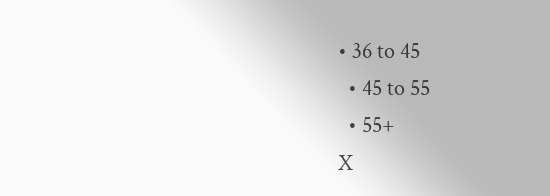• 36 to 45
  • 45 to 55
  • 55+
X